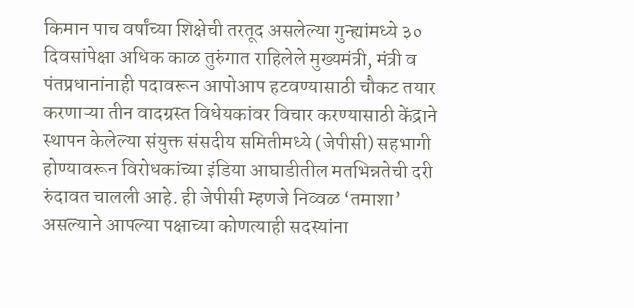किमान पाच वर्षांच्या शिक्षेची तरतूद असलेल्या गुन्ह्यांमध्ये ३० दिवसांपेक्षा अधिक काळ तुरुंगात राहिलेले मुख्यमंत्री, मंत्री व पंतप्रधानांनाही पदावरून आपोआप हटवण्यासाठी चौकट तयार करणाऱ्या तीन वादग्रस्त विधेयकांवर विचार करण्यासाठी केंद्राने स्थापन केलेल्या संयुक्त संसदीय समितीमध्ये (जेपीसी) सहभागी होण्यावरून विरोधकांच्या इंडिया आघाडीतील मतभिन्नतेची दरी रुंदावत चालली आहे. ही जेपीसी म्हणजे निव्वळ ‘तमाशा’ असल्याने आपल्या पक्षाच्या कोणत्याही सदस्यांना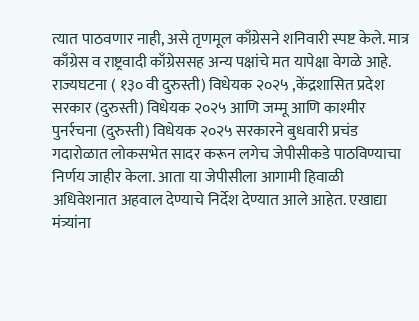त्यात पाठवणार नाही, असे तृणमूल काँग्रेसने शनिवारी स्पष्ट केले. मात्र काँग्रेस व राष्ट्रवादी काँग्रेससह अन्य पक्षांचे मत यापेक्षा वेगळे आहे.
राज्यघटना ( १३० वी दुरुस्ती) विधेयक २०२५ ,केंद्रशासित प्रदेश सरकार (दुरुस्ती) विधेयक २०२५ आणि जम्मू आणि काश्मीर पुनर्रचना (दुरुस्ती) विधेयक २०२५ सरकारने बुधवारी प्रचंड गदारोळात लोकसभेत सादर करून लगेच जेपीसीकडे पाठविण्याचा निर्णय जाहीर केला. आता या जेपीसीला आगामी हिवाळी अधिवेशनात अहवाल देण्याचे निर्देश देण्यात आले आहेत. एखाद्या मंत्र्यांना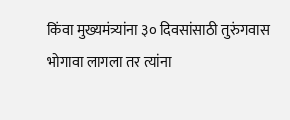किंवा मुख्यमंत्र्यांना ३० दिवसांसाठी तुरुंगवास भोगावा लागला तर त्यांना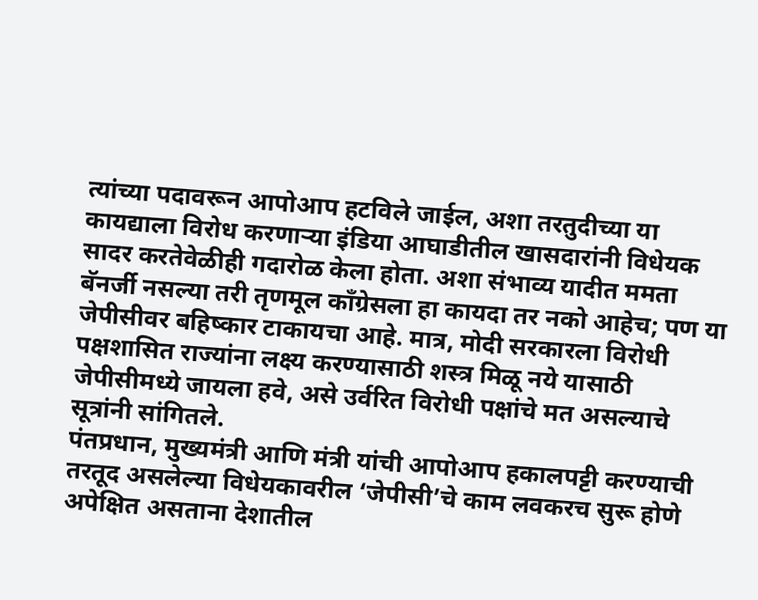त्यांच्या पदावरून आपोआप हटविले जाईल, अशा तरतुदीच्या या कायद्याला विरोध करणाऱ्या इंडिया आघाडीतील खासदारांनी विधेयक सादर करतेवेळीही गदारोळ केला होता. अशा संभाव्य यादीत ममता बॅनर्जी नसल्या तरी तृणमूल काँग्रेसला हा कायदा तर नको आहेच; पण या जेपीसीवर बहिष्कार टाकायचा आहे. मात्र, मोदी सरकारला विरोधी पक्षशासित राज्यांना लक्ष्य करण्यासाठी शस्त्र मिळू नये यासाठी जेपीसीमध्ये जायला हवे, असे उर्वरित विरोधी पक्षांचे मत असल्याचे सूत्रांनी सांगितले.
पंतप्रधान, मुख्यमंत्री आणि मंत्री यांची आपोआप हकालपट्टी करण्याची तरतूद असलेल्या विधेयकावरील ‘जेपीसी’चे काम लवकरच सुरू होणे अपेक्षित असताना देशातील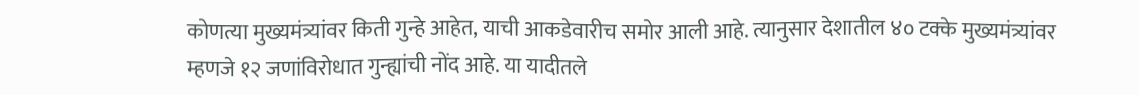कोणत्या मुख्यमंत्र्यांवर किती गुन्हे आहेत, याची आकडेवारीच समोर आली आहे. त्यानुसार देशातील ४० टक्के मुख्यमंत्र्यांवर म्हणजे १२ जणांविरोधात गुन्ह्यांची नोंद आहे. या यादीतले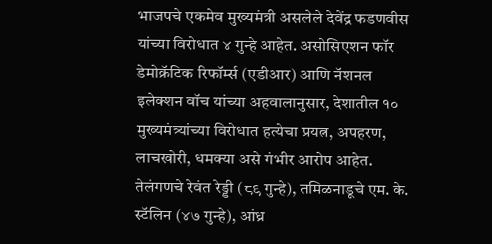भाजपचे एकमेव मुख्यमंत्री असलेले देवेंद्र फडणवीस यांच्या विरोधात ४ गुन्हे आहेत. असोसिएशन फॉर डेमोक्रॅटिक रिफॉर्म्स (एडीआर) आणि नॅशनल इलेक्शन वॉच यांच्या अहवालानुसार, देशातील १० मुख्यमंत्र्यांच्या विरोधात हत्येचा प्रयत्न, अपहरण, लाचखोरी, धमक्या असे गंभीर आरोप आहेत. तेलंगणचे रेवंत रेड्डी (८९ गुन्हे), तमिळनाडूचे एम. के. स्टॅलिन (४७ गुन्हे), आंध्र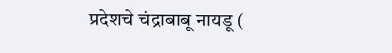प्रदेशचे चंद्राबाबू नायडू (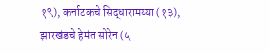१९), कर्नाटकचे सिद्धारामय्या (१३), झारखंडचे हेमंत सोरेन (५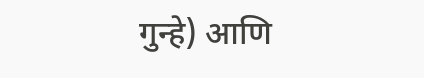गुन्हे) आणि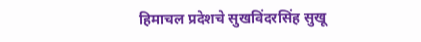हिमाचल प्रदेशचे सुखविंदरसिंह सुखू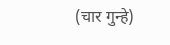(चार गुन्हे)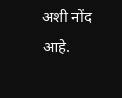अशी नोंद आहे.